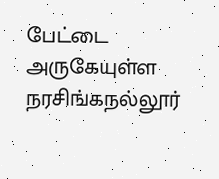பேட்டை அருகேயுள்ள நரசிங்கநல்லூர்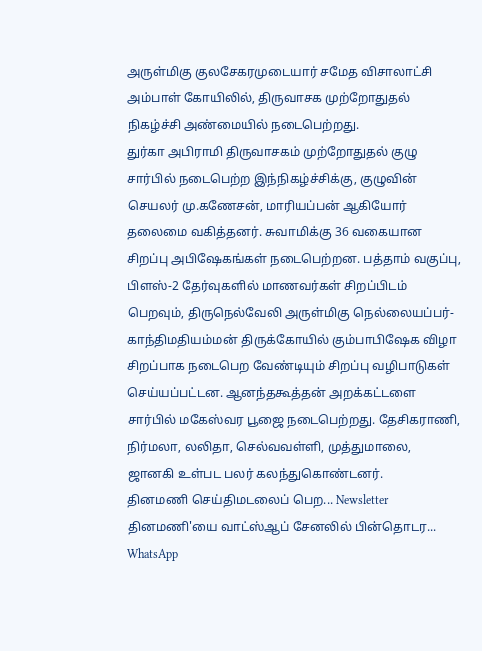அருள்மிகு குலசேகரமுடையார் சமேத விசாலாட்சி அம்பாள் கோயிலில், திருவாசக முற்றோதுதல் நிகழ்ச்சி அண்மையில் நடைபெற்றது.
துர்கா அபிராமி திருவாசகம் முற்றோதுதல் குழு சார்பில் நடைபெற்ற இந்நிகழ்ச்சிக்கு, குழுவின் செயலர் மு.கணேசன், மாரியப்பன் ஆகியோர் தலைமை வகித்தனர். சுவாமிக்கு 36 வகையான சிறப்பு அபிஷேகங்கள் நடைபெற்றன. பத்தாம் வகுப்பு, பிளஸ்-2 தேர்வுகளில் மாணவர்கள் சிறப்பிடம் பெறவும், திருநெல்வேலி அருள்மிகு நெல்லையப்பர்-காந்திமதியம்மன் திருக்கோயில் கும்பாபிஷேக விழா சிறப்பாக நடைபெற வேண்டியும் சிறப்பு வழிபாடுகள் செய்யப்பட்டன. ஆனந்தகூத்தன் அறக்கட்டளை சார்பில் மகேஸ்வர பூஜை நடைபெற்றது. தேசிகராணி, நிர்மலா, லலிதா, செல்வவள்ளி, முத்துமாலை, ஜானகி உள்பட பலர் கலந்துகொண்டனர்.
தினமணி செய்திமடலைப் பெற... Newsletter
தினமணி'யை வாட்ஸ்ஆப் சேனலில் பின்தொடர... WhatsApp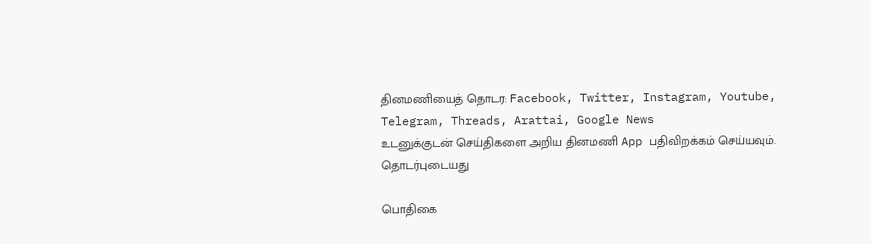தினமணியைத் தொடர: Facebook, Twitter, Instagram, Youtube, Telegram, Threads, Arattai, Google News
உடனுக்குடன் செய்திகளை அறிய தினமணி App பதிவிறக்கம் செய்யவும்.
தொடர்புடையது

பொதிகை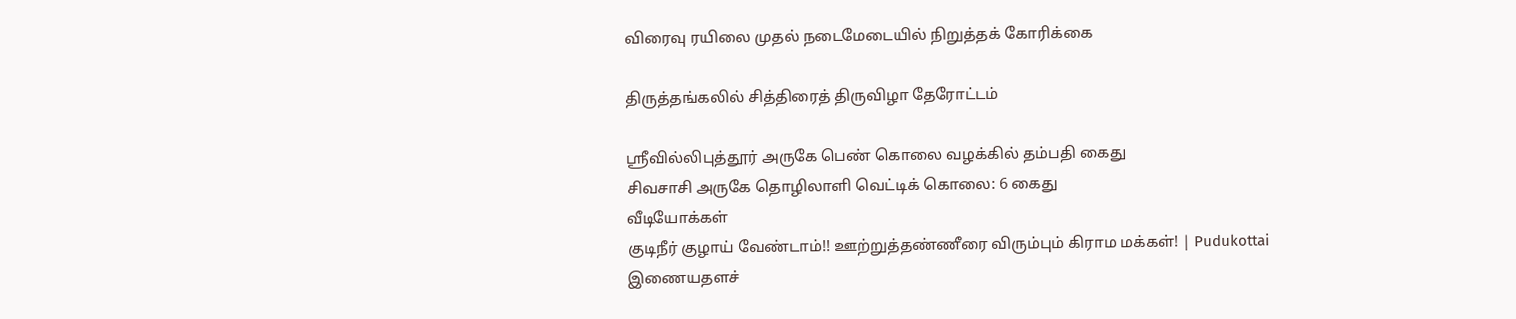விரைவு ரயிலை முதல் நடைமேடையில் நிறுத்தக் கோரிக்கை

திருத்தங்கலில் சித்திரைத் திருவிழா தேரோட்டம்

ஸ்ரீவில்லிபுத்தூர் அருகே பெண் கொலை வழக்கில் தம்பதி கைது
சிவசாசி அருகே தொழிலாளி வெட்டிக் கொலை: 6 கைது
வீடியோக்கள்
குடிநீர் குழாய் வேண்டாம்!! ஊற்றுத்தண்ணீரை விரும்பும் கிராம மக்கள்! | Pudukottai
இணையதளச்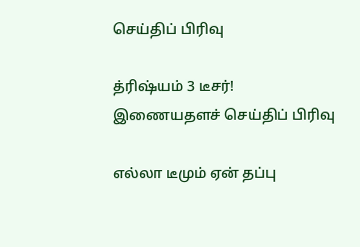செய்திப் பிரிவு

த்ரிஷ்யம் 3 டீசர்!
இணையதளச் செய்திப் பிரிவு

எல்லா டீமும் ஏன் தப்பு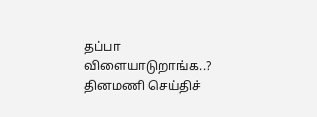தப்பா விளையாடுறாங்க..?
தினமணி செய்திச்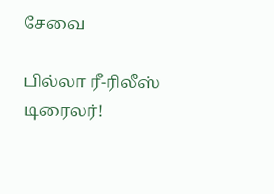சேவை

பில்லா ரீ-ரிலீஸ் டிரைலர்!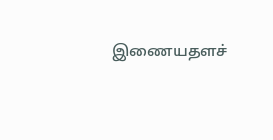இணையதளச்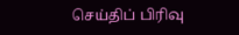செய்திப் பிரிவு